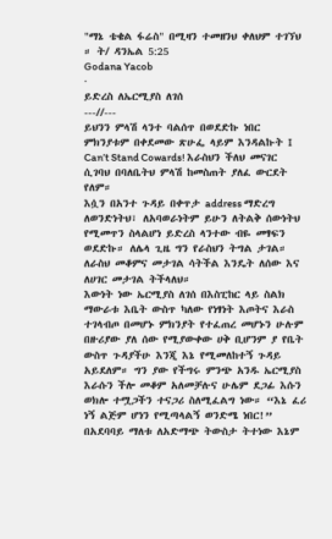"ማኔ ቴቄል ፋሬስ" በሚዛን ተመዘንህ ቀለህም ተገኘህ ። ት/ ዳንኤል 5:25
Godana Yacob
·
ይድረስ ለኤርሚያስ ለገሰ
---//---
ይህንን ምላሽ ላንተ ባልሰጥ በወደድኩ ነበር ምክንያቱም በቀደመው ጽሁፌ ላይም እንዳልኩት I Can’t Stand Cowards! እራስህን ችለህ መናገር ሲገባህ በባለቤትህ ምላሽ ከመስጠት ያለፈ ውርደት የለም።
እሷን በአንተ ጉዳይ በቀጥታ address ማድረግ ለወንድነትህ፣ ለአባወራነትም ይሁን ለትልቅ ሰውነትህ የሚመጥን ስላልሆነ ይድረስ ላንተው ብዬ መፃፍን ወደድኩ። ለሌላ ጊዜ ግን የራስህን ትግል ታገል። ለራስህ መቆምና መታገል ሳትችል እንዴት ለሰው እና ለሀገር መታገል ትችላለህ።
እውነት ነው ኤርሚያስ ለገሰ በእስፒከር ላይ ስልክ ማውራቱ እቤት ውስጥ ካለው የነፃነት እጦትና እራስ ተገላብጦ በመሆኑ ምክንያት የተፈጠረ መሆኑን ሁሉም በዙሪያው ያለ ሰው የሚያውቀው ሀቅ ቢሆንም ያ የቤት ውስጥ ጉዳያችሁ እንጂ እኔ የሚመለከተኝ ጉዳይ አይደለም። ግን ያው የችግሩ ምንጭ አንዱ ኤርሚያስ እራሱን ችሎ መቆም አለመቻሉና ሁሌም ደጋፊ እሱን ወክሎ ተሟጋችን ተናጋሪ ስለሚፈልግ ነው። “እኔ ፈሪ ነኝ ልጅም ሆነን የሚጣላልኝ ወንድሜ ነበር!” በአደባባይ ማለቱ ለአድማጭ ትውስታ ትተነው እኔም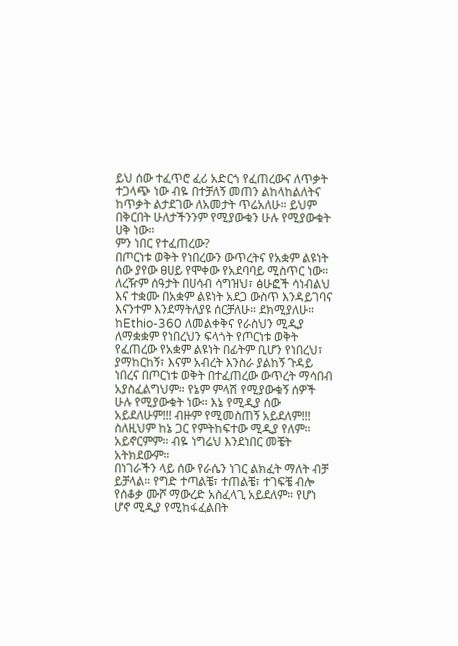ይህ ሰው ተፈጥሮ ፈሪ አድርጎ የፈጠረውና ለጥቃት ተጋላጭ ነው ብዬ በተቻለኝ መጠን ልከላከልለትና ከጥቃት ልታደገው ለአመታት ጥሬአለሁ። ይህም በቅርበት ሁለታችንንም የሚያውቁን ሁሉ የሚያውቁት ሀቅ ነው።
ምን ነበር የተፈጠረው?
በጦርነቱ ወቅት የነበረውን ውጥረትና የአቋም ልዩነት ሰው ያየው ፀሀይ የሞቀው የአደባባይ ሚስጥር ነው። ለረዥም ሰዓታት በሀሳብ ሳግዝህ፣ ፅሁፎች ሳነብልህ እና ተቋሙ በአቋም ልዩነት አደጋ ውስጥ እንዳይገባና እናንተም እንደማትለያዩ ሰርቻለሁ። ደክሚያለሁ።
ከEthio-360 ለመልቀቅና የራስህን ሚዲያ ለማቋቋም የነበረህን ፍላጎት የጦርነቱ ወቅት የፈጠረው የአቋም ልዩነት በፊትም ቢሆን የነበረህ፣ ያማከርከኝ፣ እናም አብረት እንስራ ያልከኝ ጉዳይ ነበረና በጦርነቱ ወቅት በተፈጠረው ውጥረት ማሳበብ አያስፈልግህም። የኔም ምላሽ የሚያውቁኝ ሰዎች ሁሉ የሚያውቁት ነው። እኔ የሚዲያ ሰው አይደለሁም!!! ብዙም የሚመስጠኝ አይደለም!!! ስለዚህም ከኔ ጋር የምትከፍተው ሚዲያ የለም። አይኖርምም። ብዬ ነግሬህ እንደነበር መቼት አትክደውም።
በነገራችን ላይ ሰው የራሴን ነገር ልክፈት ማለት ብቻ ይቻላል። የግድ ተጣልቼ፣ ተጠልቼ፣ ተገፍቼ ብሎ የሰቆቃ ሙሾ ማውረድ አስፈላጊ አይደለም። የሆነ ሆኖ ሚዲያ የሚከፋፈልበት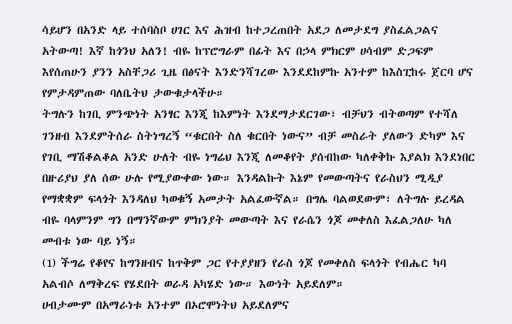ሳይሆን በአንድ ላይ ተሰባስቦ ሀገር እና ሕዝብ ከተጋረጠበት አደጋ ለመታደግ ያስፈልጋልና አትውጣ! እኛ ከጎንህ አለን! ብዬ ከፕሮግራም በፊት እና በኃላ ምክርም ሀሳብም ድጋፍም እየሰጠሁን ያንን አስቸጋሪ ጊዜ በፅናት እንድንሻገረው እንደደከምኩ አንተም ከእስፒከሩ ጀርባ ሆና የምታዳምጠው ባለቤትህ ታውቁታላችሁ።
ትግሉን ከገቢ ምንጭነት አንፃር እንጂ ከእምነት እንደማታደርገው፣ ብቻህን ብትወጣም የተሻለ ገንዘብ እንደምትሰራ ስትነግረኝ “ቁርበት ስለ ቁርበት ነውና” ብቻ መስራት ያለውን ድካም እና የገቢ ማሽቆልቆል አንድ ሁለት ብዬ ነግሬህ እንጂ ለመቆየት ያሰብከው ካለቀቅኩ እያልክ እንደነበር በዙሪያህ ያለ ሰው ሁሉ የሚያውቀው ነው። እንዳልኩት እኔም የመውጣትና የራስህን ሚዲያ የማቋቋም ፍላጎት እንዳለህ ካወቁኝ አመታት አልፈውኛል። በግሌ ባልወደውም፣ ለትግሉ ይረዳል ብዬ ባላምንም ግን በማንኛውም ምክንያት መውጣት እና የራሴን ጎጆ መቀለስ እፈልጋለሁ ካለ መብቱ ነው ባይ ነኝ።
(1) ችግሬ የቆየና ከግንዘብና ከጥቅም ጋር የተያያዘን የራስ ጎጆ የመቀለስ ፍላጎት የብሔር ካባ አልብሶ ለማቅረፍ የሄደበት ወራዳ አካሄድ ነው። እውነት አይደለም።
ሀብታሙም በአማራነቱ አንተም በኦሮሞነትህ አይደለምና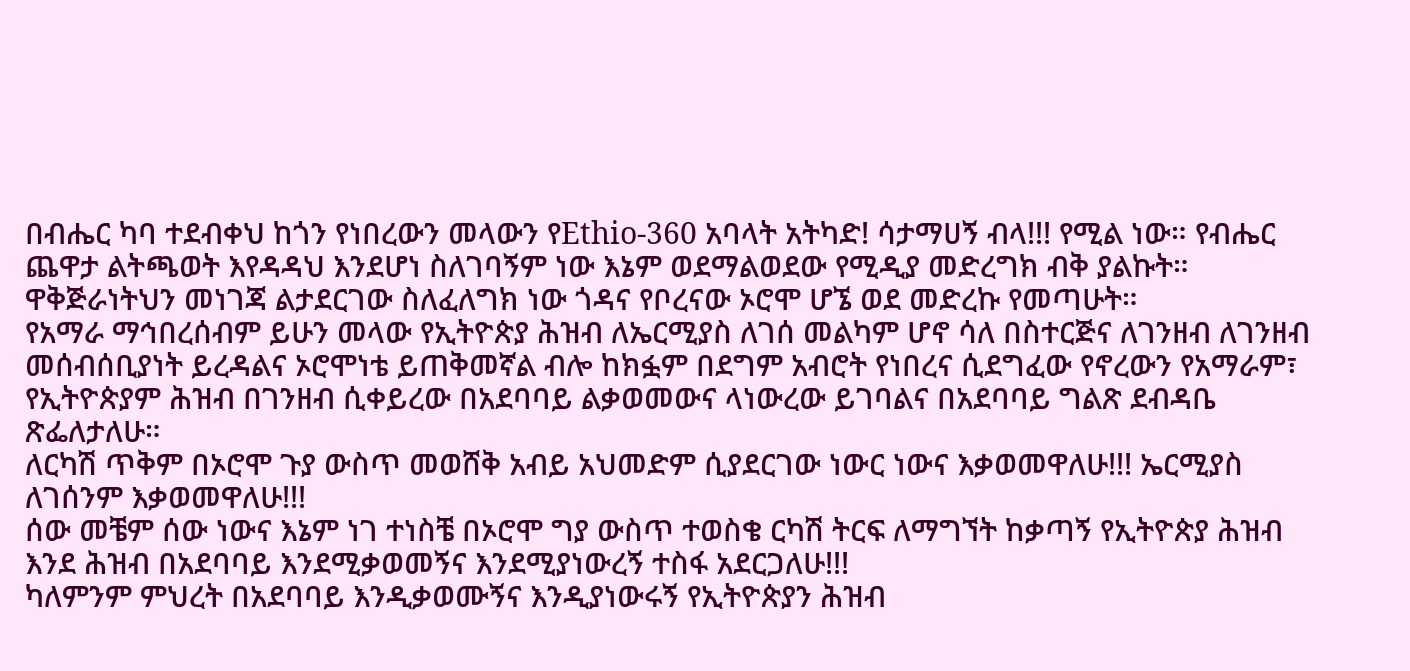በብሔር ካባ ተደብቀህ ከጎን የነበረውን መላውን የEthio-360 አባላት አትካድ! ሳታማሀኝ ብላ!!! የሚል ነው። የብሔር ጨዋታ ልትጫወት እየዳዳህ እንደሆነ ስለገባኝም ነው እኔም ወደማልወደው የሚዲያ መድረግክ ብቅ ያልኩት። ዋቅጅራነትህን መነገጃ ልታደርገው ስለፈለግክ ነው ጎዳና የቦረናው ኦሮሞ ሆኜ ወደ መድረኩ የመጣሁት።
የአማራ ማኅበረሰብም ይሁን መላው የኢትዮጵያ ሕዝብ ለኤርሚያስ ለገሰ መልካም ሆኖ ሳለ በስተርጅና ለገንዘብ ለገንዘብ መሰብሰቢያነት ይረዳልና ኦሮሞነቴ ይጠቅመኛል ብሎ ከክፏም በደግም አብሮት የነበረና ሲደግፈው የኖረውን የአማራም፣ የኢትዮጵያም ሕዝብ በገንዘብ ሲቀይረው በአደባባይ ልቃወመውና ላነውረው ይገባልና በአደባባይ ግልጽ ደብዳቤ ጽፌለታለሁ።
ለርካሽ ጥቅም በኦሮሞ ጉያ ውስጥ መወሸቅ አብይ አህመድም ሲያደርገው ነውር ነውና እቃወመዋለሁ!!! ኤርሚያስ ለገሰንም እቃወመዋለሁ!!!
ሰው መቼም ሰው ነውና እኔም ነገ ተነስቼ በኦሮሞ ግያ ውስጥ ተወስቄ ርካሽ ትርፍ ለማግኘት ከቃጣኝ የኢትዮጵያ ሕዝብ እንደ ሕዝብ በአደባባይ እንደሚቃወመኝና እንደሚያነውረኝ ተስፋ አደርጋለሁ!!!
ካለምንም ምህረት በአደባባይ እንዲቃወሙኝና እንዲያነውሩኝ የኢትዮጵያን ሕዝብ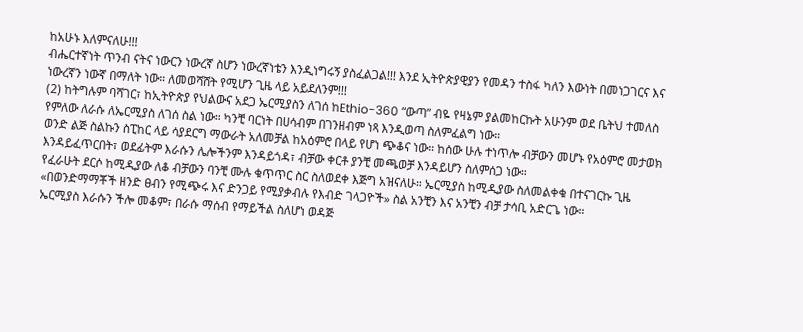ከአሁኑ እለምናለሁ!!!
ብሔርተኛነት ጥንብ ናትና ነውርን ነውረኛ ስሆን ነውረኛነቴን እንዲነግሩኝ ያስፈልጋል!!! እንደ ኢትዮጵያዊያን የመዳን ተስፋ ካለን እውነት በመነጋገርና እና ነውረኛን ነውኛ በማለት ነው። ለመወሻሸት የሚሆን ጊዜ ላይ አይደለንም!!!
(2) ከትግሉም ባሻገር፣ ከኢትዮጵያ የህልውና አደጋ ኤርሚያስን ለገሰ ከEthio-360 “ውጣ” ብዬ የዛኔም ያልመከርኩት አሁንም ወደ ቤትህ ተመለስ የምለው ለራሱ ለኤርሚያስ ለገሰ ስል ነው። ካንቺ ባርነት በሀሳብም በገንዘብም ነጻ እንዲወጣ ስለምፈልግ ነው።
ወንድ ልጅ ስልኩን ስፒከር ላይ ሳያደርግ ማውራት አለመቻል ከአዕምሮ በላይ የሆነ ጭቆና ነው። ከሰው ሁሉ ተነጥሎ ብቻውን መሆኑ የአዕምሮ መታወክ እንዳይፈጥርበት፣ ወደፊትም እራሱን ሌሎችንም እንዳይጎዳ፣ ብቻው ቀርቶ ያንቺ መጫወቻ እንዳይሆን ስለምሰጋ ነው።
የፈራሁት ደርሶ ከሚዲያው ለቆ ብቻውን ባንቺ ሙሉ ቁጥጥር ስር ስለወደቀ እጅግ አዝናለሁ። ኤርሚያስ ከሚዲያው ስለመልቀቁ በተናገርኩ ጊዜ «በወንድማማቾች ዘንድ ፀብን የሚጭሩ እና ድንጋይ የሚያቃብሉ የእብድ ገላጋዮች» ስል አንቺን እና አንቺን ብቻ ታሳቢ አድርጌ ነው።
ኤርሚያስ እራሱን ችሎ መቆም፣ በራሱ ማሰብ የማይችል ስለሆነ ወዳጅ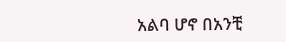አልባ ሆኖ በአንቺ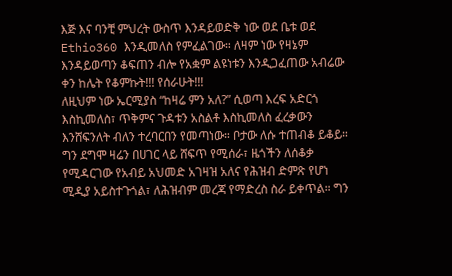እጅ እና ባንቺ ምህረት ውስጥ እንዳይወድቅ ነው ወደ ቤቱ ወደ Ethio360 እንዲመለስ የምፈልገው። ለዛም ነው የዛኔም እንዳይወጣን ቆፍጠን ብሎ የአቋም ልዩነቱን እንዲጋፈጠው አብሬው ቀን ከሌት የቆምኩት!!! የሰራሁት!!!
ለዚህም ነው ኤርሚያስ “ከዛሬ ምን አለ?” ሲወጣ እረፍ አድርጎ እስኪመለስ፣ ጥቅምና ጉዳቱን አስልቶ እስኪመለስ ፈረቃውን እንሸፍንለት ብለን ተረባርበን የመጣነው። ቦታው ለሱ ተጠብቆ ይቆይ። ግን ደግሞ ዛሬን በሀገር ላይ ሸፍጥ የሚሰራ፣ ዜጎችን ለሰቆቃ የሚዳርገው የአብይ አህመድ አገዛዝ አለና የሕዝብ ድምጽ የሆነ ሚዲያ አይስተጉጎል፣ ለሕዝብም መረጃ የማድረስ ስራ ይቀጥል። ግን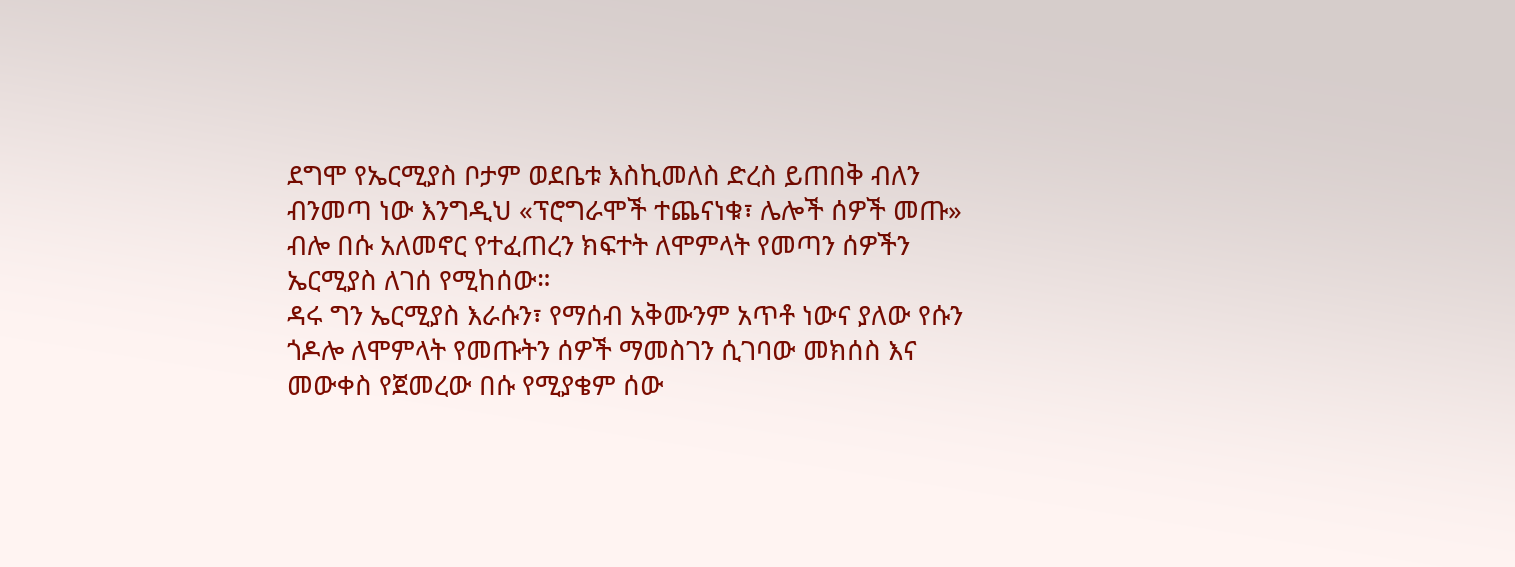ደግሞ የኤርሚያስ ቦታም ወደቤቱ እስኪመለስ ድረስ ይጠበቅ ብለን ብንመጣ ነው እንግዲህ «ፕሮግራሞች ተጨናነቁ፣ ሌሎች ሰዎች መጡ» ብሎ በሱ አለመኖር የተፈጠረን ክፍተት ለሞምላት የመጣን ሰዎችን ኤርሚያስ ለገሰ የሚከሰው።
ዳሩ ግን ኤርሚያስ እራሱን፣ የማሰብ አቅሙንም አጥቶ ነውና ያለው የሱን ጎዶሎ ለሞምላት የመጡትን ሰዎች ማመስገን ሲገባው መክሰስ እና መውቀስ የጀመረው በሱ የሚያቄም ሰው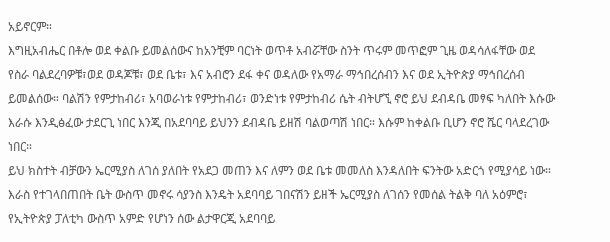አይኖርም።
እግዚአብሔር በቶሎ ወደ ቀልቡ ይመልሰውና ከአንቺም ባርነት ወጥቶ አብሯቸው ስንት ጥሩም መጥፎም ጊዜ ወዳሳለፋቸው ወደ የስራ ባልደረባዎቹ፣ወደ ወዳጆቹ፣ ወደ ቤቱ፣ እና አብሮን ደፋ ቀና ወዳለው የአማራ ማኅበረሰብን እና ወደ ኢትዮጵያ ማኅበረሰብ ይመልሰው። ባልሽን የምታከብሪ፣ አባወራነቱ የምታከብሪ፣ ወንድነቱ የምታከብሪ ሴት ብትሆኚ ኖሮ ይህ ደብዳቤ መፃፍ ካለበት እሱው እራሱ እንዲፅፈው ታደርጊ ነበር እንጂ በአደባባይ ይህንን ደብዳቤ ይዘሽ ባልወጣሽ ነበር። እሱም ከቀልቡ ቢሆን ኖሮ ሼር ባላደረገው ነበር።
ይህ ክስተት ብቻውን ኤርሚያስ ለገሰ ያለበት የአደጋ መጠን እና ለምን ወደ ቤቱ መመለስ እንዳለበት ፍንትው አድርጎ የሚያሳይ ነው። እራስ የተገላበጠበት ቤት ውስጥ መኖሩ ሳያንስ እንዴት አደባባይ ገበናሽን ይዘች ኤርሚያስ ለገሰን የመሰል ትልቅ ባለ አዕምሮ፣ የኢትዮጵያ ፓለቲካ ውስጥ አምድ የሆነን ሰው ልታዋርጂ አደባባይ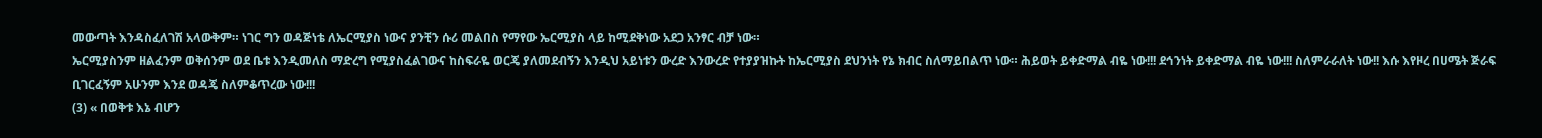መውጣት እንዳስፈለገሽ አላውቅም። ነገር ግን ወዳጅነቴ ለኤርሚያስ ነውና ያንቺን ሱሪ መልበስ የማየው ኤርሚያስ ላይ ከሚደቅነው አደጋ አንፃር ብቻ ነው።
ኤርሚያስንም ዘልፈንም ወቅሰንም ወደ ቤቱ እንዲመለስ ማድረግ የሚያስፈልገውና ከስፍራዬ ወርጄ ያለመደብኝን እንዲህ አይነቱን ውረድ እንውረድ የተያያዝኩት ከኤርሚያስ ደህንነት የኔ ክብር ስለማይበልጥ ነው። ሕይወት ይቀድማል ብዬ ነው!!! ደኅንነት ይቀድማል ብዬ ነው!!! ስለምራራለት ነው!! እሱ እየዞረ በሀሜት ጅራፍ ቢገርፈኝም አሁንም እንደ ወዳጄ ስለምቆጥረው ነው!!!
(3) « በወቅቱ እኔ ብሆን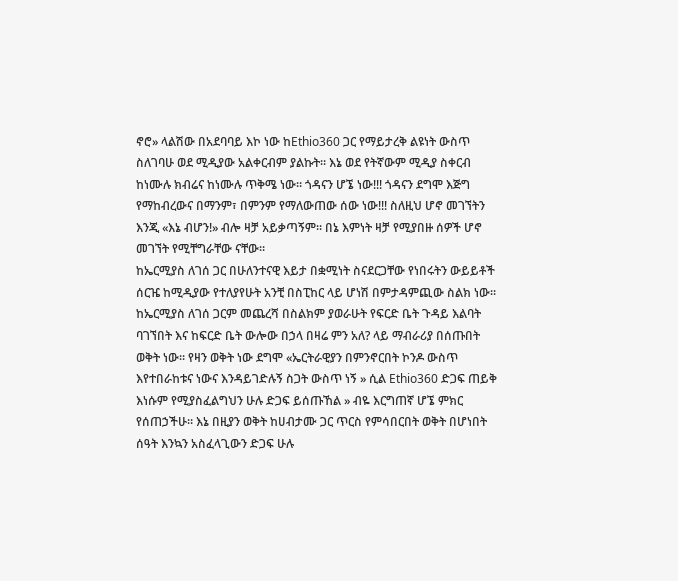ኖሮ» ላልሽው በአደባባይ እኮ ነው ከEthio360 ጋር የማይታረቅ ልዩነት ውስጥ ስለገባሁ ወደ ሚዲያው አልቀርብም ያልኩት። እኔ ወደ የትኛውም ሚዲያ ስቀርብ ከነሙሉ ክብሬና ከነሙሉ ጥቅሜ ነው። ጎዳናን ሆኜ ነው!!! ጎዳናን ደግሞ እጅግ የማከብረውና በማንም፣ በምንም የማለውጠው ሰው ነው!!! ስለዚህ ሆኖ መገኘትን እንጂ «እኔ ብሆን!» ብሎ ዛቻ አይቃጣኝም። በኔ እምነት ዛቻ የሚያበዙ ሰዎች ሆኖ መገኘት የሚቸግራቸው ናቸው።
ከኤርሚያስ ለገሰ ጋር በሁለንተናዊ እይታ በቋሚነት ስናደርጋቸው የነበሩትን ውይይቶች ሰርዤ ከሚዲያው የተለያየሁት አንቺ በስፒከር ላይ ሆነሽ በምታዳምጪው ስልክ ነው። ከኤርሚያስ ለገሰ ጋርም መጨረሻ በስልክም ያወራሁት የፍርድ ቤት ጉዳይ እልባት ባገኘበት እና ከፍርድ ቤት ውሎው በኃላ በዛሬ ምን አለ? ላይ ማብራሪያ በሰጡበት ወቅት ነው። የዛን ወቅት ነው ደግሞ «ኤርትራዊያን በምንኖርበት ኮንዶ ውስጥ እየተበራከቱና ነውና እንዳይገድሉኝ ስጋት ውስጥ ነኝ » ሲል Ethio360 ድጋፍ ጠይቅ እነሱም የሚያስፈልግህን ሁሉ ድጋፍ ይሰጡኸል » ብዬ እርግጠኛ ሆኜ ምክር የሰጠኃችሁ። እኔ በዚያን ወቅት ከሀብታሙ ጋር ጥርስ የምሳበርበት ወቅት በሆነበት ሰዓት እንኳን አስፈላጊውን ድጋፍ ሁሉ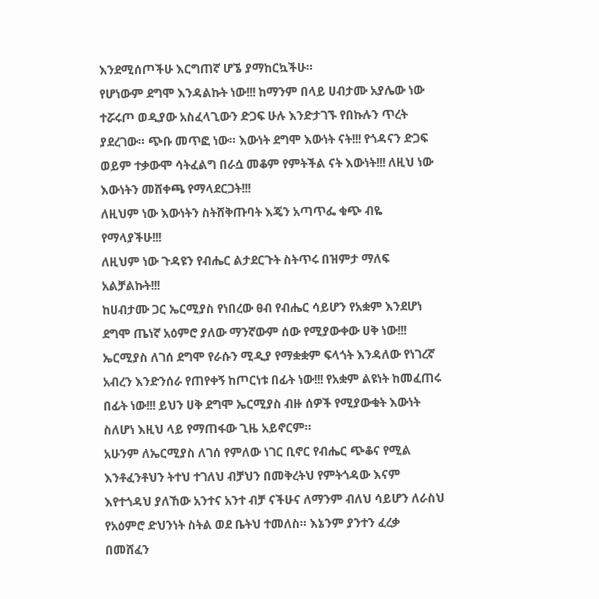እንደሚሰጦችሁ እርግጠኛ ሆኜ ያማከርኳችሁ።
የሆነውም ደግሞ እንዳልኩት ነው!!! ከማንም በላይ ሀብታሙ አያሌው ነው ተሯሩጦ ወዲያው አስፈላጊውን ድጋፍ ሁሉ እንድታገኙ የበኩሉን ጥረት ያደረገው። ጭቡ መጥፎ ነው። እውነት ደግሞ እውነት ናት!!! የጎዳናን ድጋፍ ወይም ተቃውሞ ሳትፈልግ በራሷ መቆም የምትችል ናት እውነት!!! ለዚህ ነው እውነትን መሸቀጫ የማላደርጋት!!!
ለዚህም ነው እውነትን ስትሸቅጡባት እጄን አጣጥፌ ቁጭ ብዬ የማላያችሁ!!!
ለዚህም ነው ጉዳዩን የብሔር ልታደርጉት ስትጥሩ በዝምታ ማለፍ አልቻልኩት!!!
ከሀብታሙ ጋር ኤርሚያስ የነበረው ፀብ የብሔር ሳይሆን የአቋም እንደሆነ ደግሞ ጤነኛ አዕምሮ ያለው ማንኛውም ሰው የሚያውቀው ሀቅ ነው!!!
ኤርሚያስ ለገሰ ደግሞ የራሱን ሚዲያ የማቋቋም ፍላጎት እንዳለው የነገረኛ አብረን እንድንሰራ የጠየቀኝ ከጦርነቱ በፊት ነው!!! የአቋም ልዩነት ከመፈጠሩ በፊት ነው!!! ይህን ሀቅ ደግሞ ኤርሚያስ ብዙ ሰዎች የሚያውቁት እውነት ስለሆነ እዚህ ላይ የማጠፋው ጊዜ አይኖርም።
አሁንም ለኤርሚያስ ለገሰ የምለው ነገር ቢኖር የብሔር ጭቆና የሚል እንቶፈንቶህን ትተህ ተገለህ ብቻህን በመቅረትህ የምትጎዳው እናም እየተጎዳህ ያለኸው አንተና አንተ ብቻ ናችሁና ለማንም ብለህ ሳይሆን ለራስህ የአዕምሮ ድህንነት ስትል ወደ ቤትህ ተመለስ። እኔንም ያንተን ፈረቃ በመሸፈን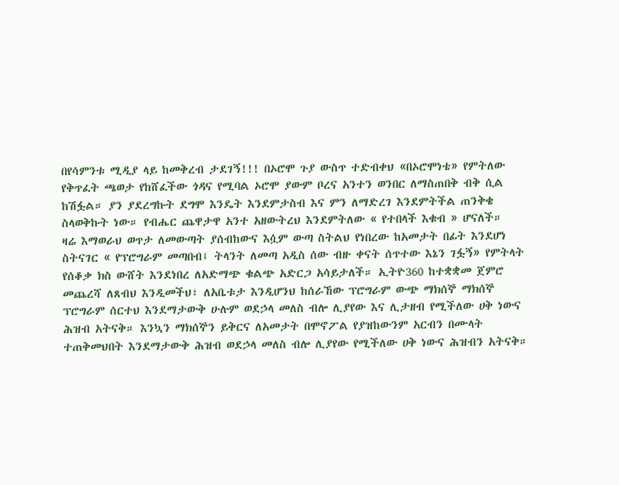በየሳምንቱ ሚዲያ ላይ ከመቅረብ ታደገኝ!!! በኦሮሞ ጉያ ውስጥ ተድብቀህ «በኦሮሞነቴ» የምትለው የቅጥፈት ጫወታ የከሸፈችው ጎዳና የሚባል ኦሮሞ ያውም ቦረና አንተን ወንበር ለማስጠበቅ ብቅ ሲል ከሽፏል። ያን ያደረግኩት ደግሞ እንዴት እንደምታስብ እና ምን ለማድረገ እንደምትችል ጠንቅቄ ስላወቅኩት ነው። የብሔር ጨዋታዋ አንተ አዘውትረህ እንደምትለው « የተበላች እቁብ » ሆናለች።
ዛሬ እማወራህ ወጥታ ለመውጣት ያሰብከውና እሷም ውጣ ስትልህ የነበረው ከአመታት በፊት እንደሆነ ስትናገር « የፕሮግራም መጣበብ፤ ትላንት ለመጣ አዲስ ሰው ብዙ ቀናት ሰጥተው እኔን ገፏኝ» የምትላት የሰቆቃ ክስ ውሸት እንደነበረ ለአድማጭ ቁልጭ አድርጋ አሳይታለች። ኢትዮ360 ከተቋቋመ ጀምሮ መጨረሻ ለጸብህ እንዲመችህ፣ ለአቤቱታ እንዲሆንህ ከሰራኸው ፕሮግራም ውጭ ማክሰኞ ማክሰኞ ፕሮግራም ሰርተህ እንደማታውቅ ሁሉም ወደኃላ መለስ ብሎ ሊያየው እና ሊታዘብ የሚችለው ሀቅ ነውና ሕዝብ አትናቅ። እንኳን ማክሰኞን ይቅርና ለአመታት በሞኖፖል የያዝከውንም አርብን በሙላት ተጠቅመህበት እንደማታውቅ ሕዝብ ወደኃላ መለስ ብሎ ሊያየው የሚችለው ሀቅ ነውና ሕዝብን አትናቅ።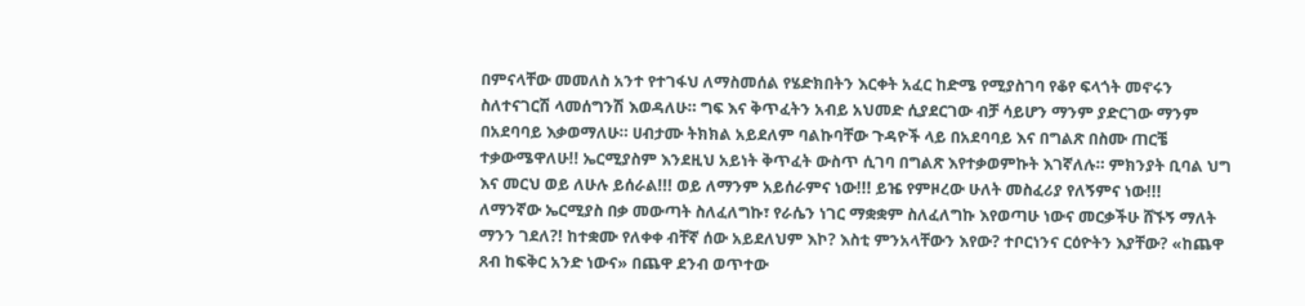በምናላቸው መመለስ አንተ የተገፋህ ለማስመሰል የሄድክበትን እርቀት አፈር ከድሜ የሚያስገባ የቆየ ፍላጎት መኖሩን ስለተናገርሽ ላመሰግንሽ እወዳለሁ። ግፍ እና ቅጥፈትን አብይ አህመድ ሲያደርገው ብቻ ሳይሆን ማንም ያድርገው ማንም በአደባባይ እቃወማለሁ። ሀብታሙ ትክክል አይደለም ባልኩባቸው ጉዳዮች ላይ በአደባባይ እና በግልጽ በስሙ ጠርቼ ተቃውሜዋለሁ!! ኤርሚያስም እንደዚህ አይነት ቅጥፈት ውስጥ ሲገባ በግልጽ እየተቃወምኩት እገኛለሉ። ምክንያት ቢባል ህግ እና መርህ ወይ ለሁሉ ይሰራል!!! ወይ ለማንም አይሰራምና ነው!!! ይዤ የምዞረው ሁለት መስፈሪያ የለኝምና ነው!!!
ለማንኛው ኤርሚያስ በቃ መውጣት ስለፈለግኩ፣ የራሴን ነገር ማቋቋም ስለፈለግኩ እየወጣሁ ነውና መርቃችሁ ሸኙኝ ማለት ማንን ገደለ?! ከተቋሙ የለቀቀ ብቸኛ ሰው አይደለህም እኮ? እስቲ ምንአላቸውን እየው? ተቦርነንና ርዕዮትን እያቸው? «ከጨዋ ጸብ ከፍቅር አንድ ነውና» በጨዋ ደንብ ወጥተው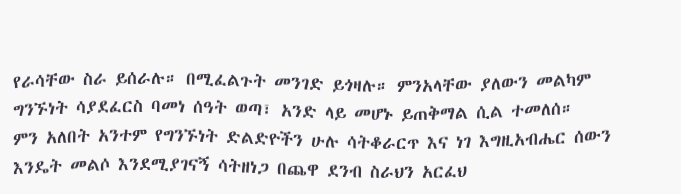የራሳቸው ስራ ይሰራሉ። በሚፈልጉት መንገድ ይጎዛሉ። ምንአላቸው ያለውን መልካም ግንኙነት ሳያደፈርስ ባመነ ሰዓት ወጣ፣ አንድ ላይ መሆኑ ይጠቅማል ሲል ተመለሰ።
ምን አለበት አንተም የግንኙነት ድልድዮችን ሁሉ ሳትቆራርጥ እና ነገ እግዚአብሔር ሰውን እንዴት መልሶ እንደሚያገናኝ ሳትዘነጋ በጨዋ ደንብ ስራህን አርፈህ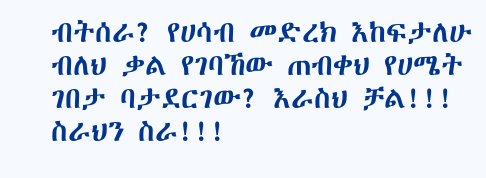ብትሰራ? የሀሳብ መድረክ እከፍታለሁ ብለህ ቃል የገባኸው ጠብቀህ የሀሜት ገበታ ባታደርገው? እራስህ ቻል!!! ስራህን ስራ!!!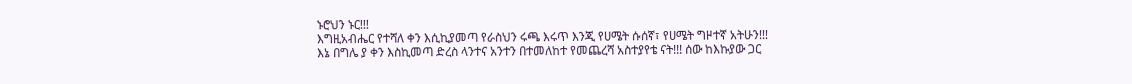ኑሮህን ኑር!!!
እግዚአብሔር የተሻለ ቀን እሲኪያመጣ የራስህን ሩጫ እሩጥ እንጂ የሀሜት ሱሰኛ፣ የሀሜት ግዞተኛ አትሁን!!!
እኔ በግሌ ያ ቀን እስኪመጣ ድረስ ላንተና አንተን በተመለከተ የመጨረሻ አስተያየቴ ናት!!! ሰው ከእኩያው ጋር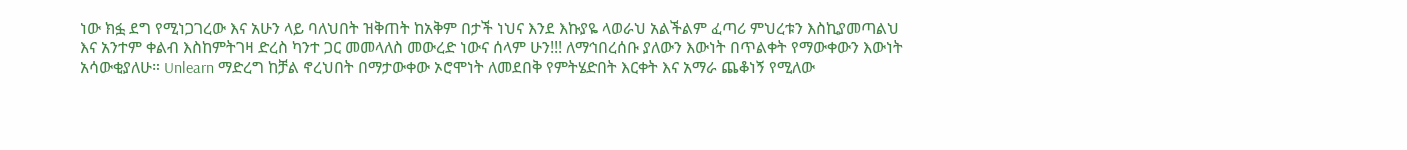ነው ክፏ ደግ የሚነጋገረው እና አሁን ላይ ባለህበት ዝቅጠት ከአቅም በታች ነህና እንደ እኩያዬ ላወራህ አልችልም ፈጣሪ ምህረቱን እስኪያመጣልህ እና አንተም ቀልብ እስከምትገዛ ድረስ ካንተ ጋር መመላለስ መውረድ ነውና ሰላም ሁን!!! ለማኅበረሰቡ ያለውን እውነት በጥልቀት የማውቀውን እውነት አሳውቂያለሁ። Unlearn ማድረግ ከቻል ኖረህበት በማታውቀው ኦሮሞነት ለመደበቅ የምትሄድበት እርቀት እና አማራ ጨቆነኝ የሚለው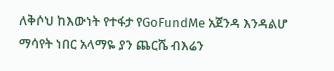ለቅሶህ ከእውነት የተፋታ የGoFundMe አጀንዳ እንዳልሆ ማሳየት ነበር አላማዬ ያን ጨርሼ ብእሬን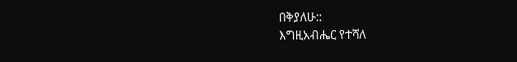በቅያለሁ::
እግዚአብሔር የተሻለ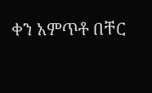ቀን አምጥቶ በቸር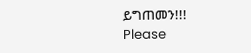ይግጠመን!!!
Please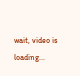wait, video is loading...